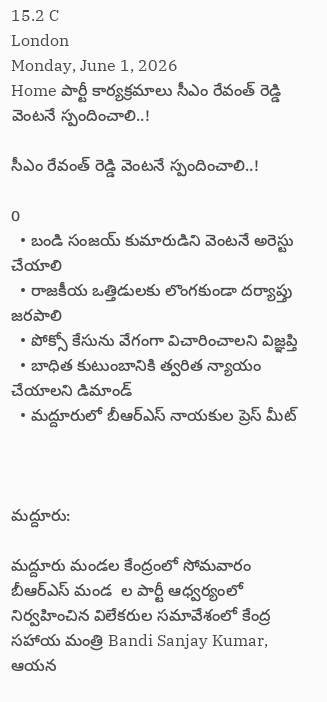15.2 C
London
Monday, June 1, 2026
Home పార్టీ కార్యక్రమాలు సీఎం రేవంత్ రెడ్డి వెంటనే స్పందించాలి..!

సీఎం రేవంత్ రెడ్డి వెంటనే స్పందించాలి..!

0
  • బండి సంజయ్ కుమారుడిని వెంటనే అరెస్టు చేయాలి
  • రాజకీయ ఒత్తిడులకు లొంగకుండా దర్యాప్తు జరపాలి
  • పోక్సో కేసును వేగంగా విచారించాలని విజ్ఞప్తి
  • బాధిత కుటుంబానికి త్వరిత న్యాయం చేయాలని డిమాండ్
  • మద్దూరులో బీఆర్‌ఎస్ నాయకుల ప్రెస్ మీట్



మద్దూరు:

మద్దూరు మండల కేంద్రంలో సోమవారం బీఆర్‌ఎస్ మండ  ల పార్టీ ఆధ్వర్యంలో నిర్వహించిన విలేకరుల సమావేశంలో కేంద్ర సహాయ మంత్రి Bandi Sanjay Kumar, ఆయన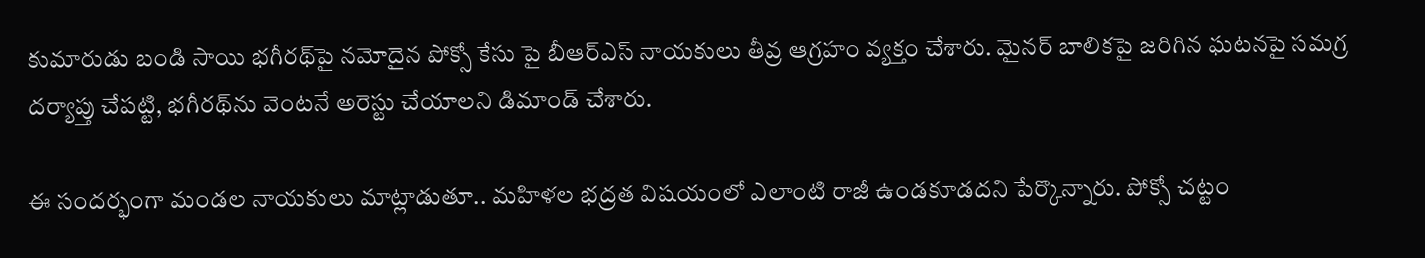కుమారుడు బండి సాయి భగీరథ్‌పై నమోదైన పోక్సో కేసు పై బీఆర్‌ఎస్ నాయకులు తీవ్ర ఆగ్రహం వ్యక్తం చేశారు. మైనర్ బాలికపై జరిగిన ఘటనపై సమగ్ర దర్యాప్తు చేపట్టి, భగీరథ్‌ను వెంటనే అరెస్టు చేయాలని డిమాండ్ చేశారు.

ఈ సందర్భంగా మండల నాయకులు మాట్లాడుతూ.. మహిళల భద్రత విషయంలో ఎలాంటి రాజీ ఉండకూడదని పేర్కొన్నారు. పోక్సో చట్టం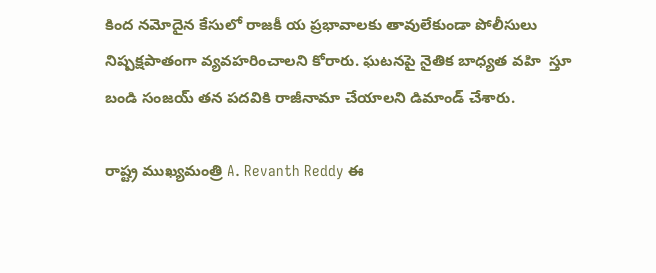కింద నమోదైన కేసులో రాజకీ య ప్రభావాలకు తావులేకుండా పోలీసులు నిష్పక్షపాతంగా వ్యవహరించాలని కోరారు. ఘటనపై నైతిక బాధ్యత వహి  స్తూ బండి సంజయ్ తన పదవికి రాజీనామా చేయాలని డిమాండ్ చేశారు.

రాష్ట్ర ముఖ్యమంత్రి A. Revanth Reddy ఈ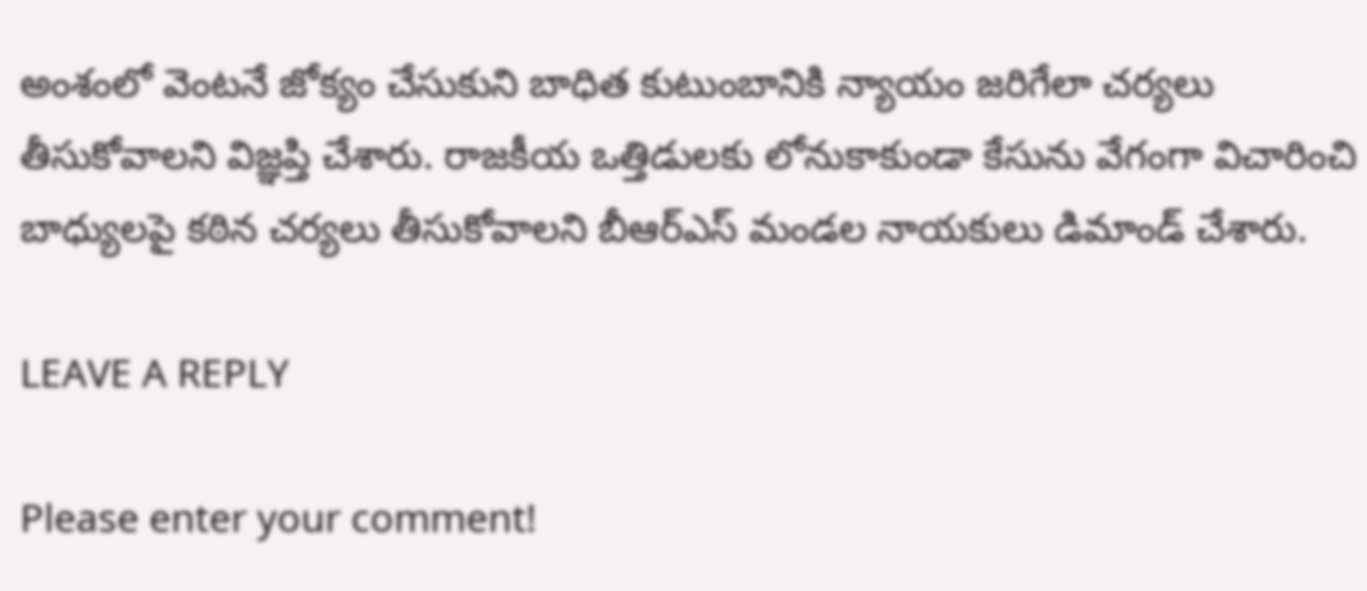అంశంలో వెంటనే జోక్యం చేసుకుని బాధిత కుటుంబానికి న్యాయం జరిగేలా చర్యలు తీసుకోవాలని విజ్ఞప్తి చేశారు. రాజకీయ ఒత్తిడులకు లోనుకాకుండా కేసును వేగంగా విచారించి బాధ్యులపై కఠిన చర్యలు తీసుకోవాలని బీఆర్‌ఎస్ మండల నాయకులు డిమాండ్ చేశారు.

LEAVE A REPLY

Please enter your comment!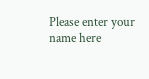Please enter your name here